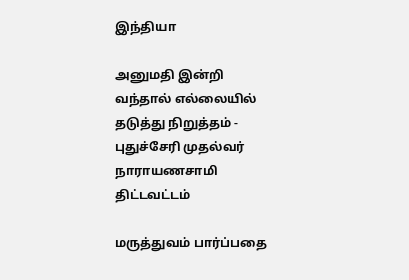இந்தியா

அனுமதி இன்றி வந்தால் எல்லையில் தடுத்து நிறுத்தம் - புதுச்சேரி முதல்வர் நாராயணசாமி திட்டவட்டம்

மருத்துவம் பார்ப்பதை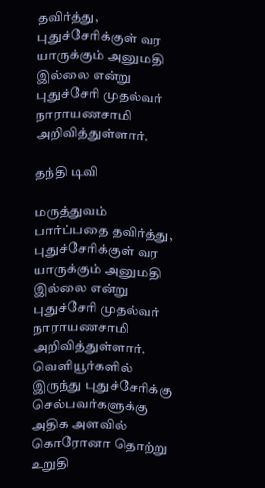தவிர்த்து, புதுச்சேரிக்குள் வர யாருக்கும் அனுமதி இல்லை என்று புதுச்சேரி முதல்வர் நாராயணசாமி அறிவித்துள்ளார்.

தந்தி டிவி

மருத்துவம் பார்ப்பதை தவிர்த்து, புதுச்சேரிக்குள் வர யாருக்கும் அனுமதி இல்லை என்று புதுச்சேரி முதல்வர் நாராயணசாமி அறிவித்துள்ளார். வெளியூர்களில் இருந்து புதுச்சேரிக்கு செல்பவர்களுக்கு அதிக அளவில் கொரோனா தொற்று உறுதி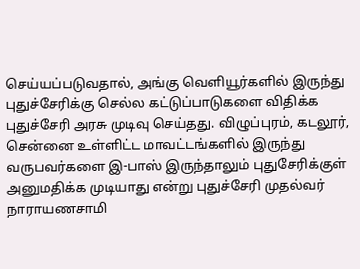செய்யப்படுவதால், அங்கு வெளியூர்களில் இருந்து புதுச்சேரிக்கு செல்ல கட்டுப்பாடுகளை விதிக்க புதுச்சேரி அரசு முடிவு செய்தது. விழுப்புரம், கடலூர், சென்னை உள்ளிட்ட மாவட்டங்களில் இருந்து வருபவர்களை இ-பாஸ் இருந்தாலும் புதுசேரிக்குள் அனுமதிக்க முடியாது என்று புதுச்சேரி முதல்வர் நாராயணசாமி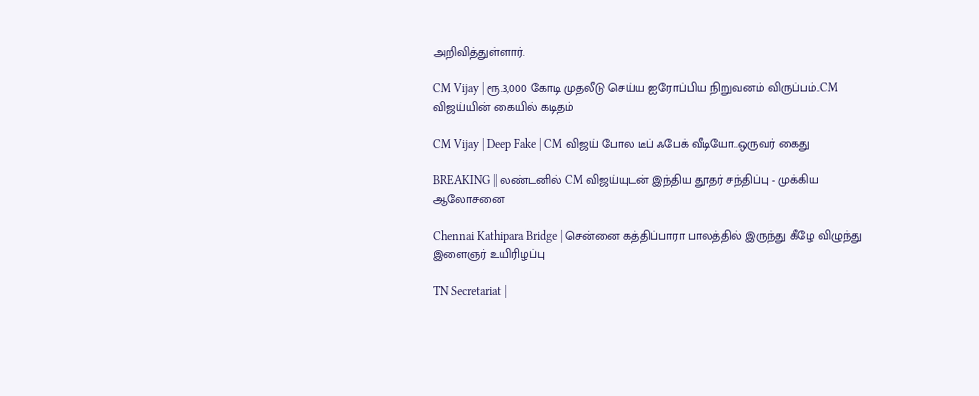அறிவித்துள்ளார்.

CM Vijay | ரூ.3,000 கோடி முதலீடு செய்ய ஐரோப்பிய நிறுவனம் விருப்பம்..CM விஜய்யின் கையில் கடிதம்

CM Vijay | Deep Fake | CM விஜய் போல டீப் ஃபேக் வீடியோ..ஒருவர் கைது

BREAKING || லண்டனில் CM விஜய்யுடன் இந்திய தூதர் சந்திப்பு - முக்கிய ஆலோசனை

Chennai Kathipara Bridge | சென்னை கத்திப்பாரா பாலத்தில் இருந்து கீழே விழுந்து இளைஞர் உயிரிழப்பு

TN Secretariat |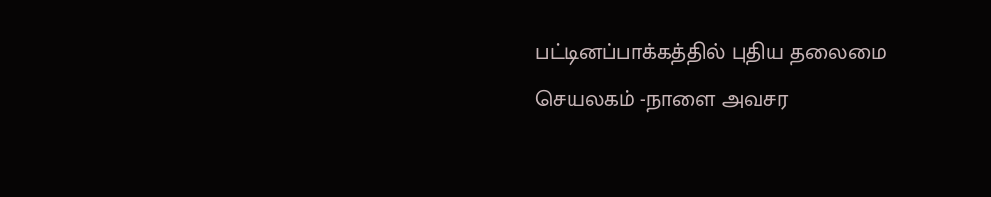பட்டினப்பாக்கத்தில் புதிய தலைமை செயலகம் -நாளை அவசர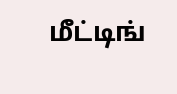மீட்டிங்